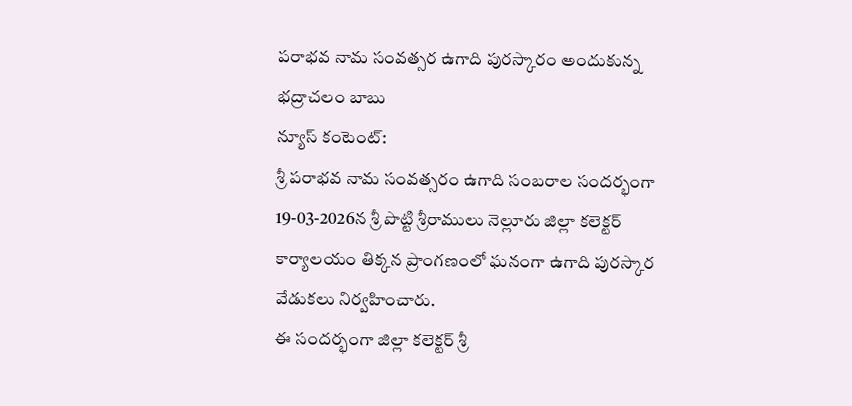పరాభవ నామ సంవత్సర ఉగాది పురస్కారం అందుకున్న భద్రాచలం బాబు
న్యూస్ కంటెంట్:
శ్రీ పరాభవ నామ సంవత్సరం ఉగాది సంబరాల సందర్భంగా 19-03-2026న శ్రీ పొట్టి శ్రీరాములు నెల్లూరు జిల్లా కలెక్టర్ కార్యాలయం తిక్కన ప్రాంగణంలో ఘనంగా ఉగాది పురస్కార వేడుకలు నిర్వహించారు.
ఈ సందర్భంగా జిల్లా కలెక్టర్ శ్రీ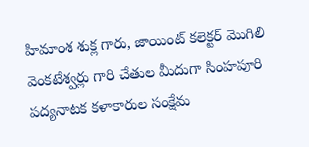హిమాంశ శుక్ల గారు, జాయింట్ కలెక్టర్ మొగిలి వెంకటేశ్వర్లు గారి చేతుల మీదుగా సింహపూరి పద్యనాటక కళాకారుల సంక్షేమ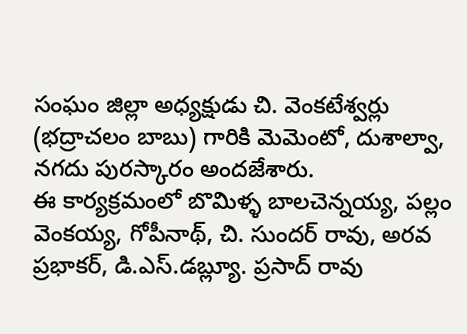సంఘం జిల్లా అధ్యక్షుడు చి. వెంకటేశ్వర్లు (భద్రాచలం బాబు) గారికి మెమెంటో, దుశాల్వా, నగదు పురస్కారం అందజేశారు.
ఈ కార్యక్రమంలో బొమిళ్ళ బాలచెన్నయ్య, పల్లం వెంకయ్య, గోపీనాథ్, చి. సుందర్ రావు, అరవ ప్రభాకర్, డి.ఎస్.డబ్ల్యూ. ప్రసాద్ రావు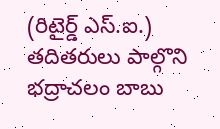(రిటైర్డ్ ఎస్.ఐ.) తదితరులు పాల్గొని భద్రాచలం బాబు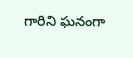గారిని ఘనంగా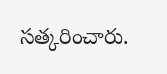సత్కరించారు.